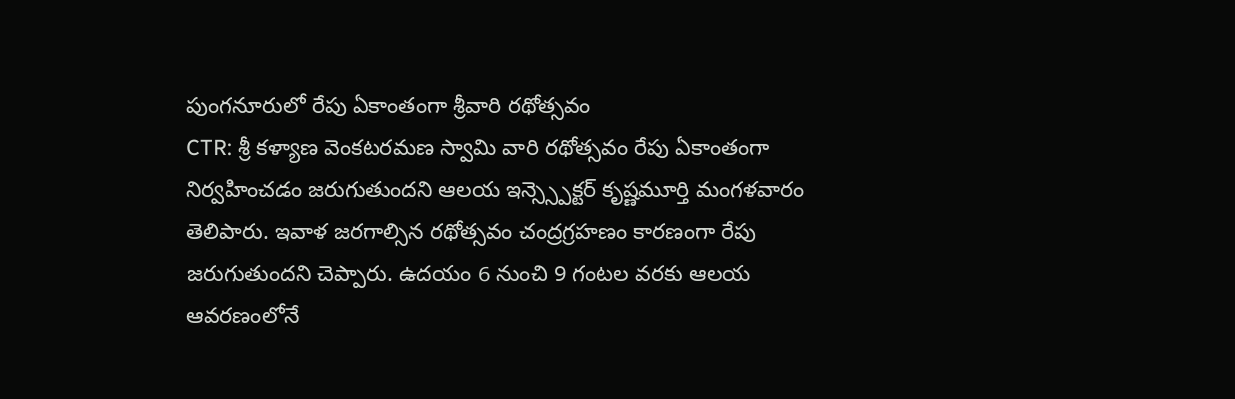పుంగనూరులో రేపు ఏకాంతంగా శ్రీవారి రథోత్సవం
CTR: శ్రీ కళ్యాణ వెంకటరమణ స్వామి వారి రథోత్సవం రేపు ఏకాంతంగా నిర్వహించడం జరుగుతుందని ఆలయ ఇన్స్స్పెక్టర్ కృష్ణమూర్తి మంగళవారం తెలిపారు. ఇవాళ జరగాల్సిన రథోత్సవం చంద్రగ్రహణం కారణంగా రేపు జరుగుతుందని చెప్పారు. ఉదయం 6 నుంచి 9 గంటల వరకు ఆలయ ఆవరణంలోనే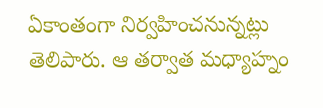ఏకాంతంగా నిర్వహించనున్నట్లు తెలిపారు. ఆ తర్వాత మధ్యాహ్నం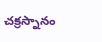చక్రస్నానం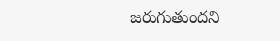జరుగుతుందని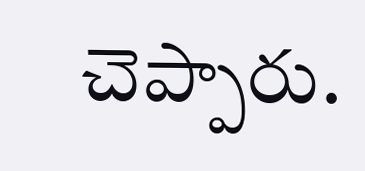చెప్పారు.